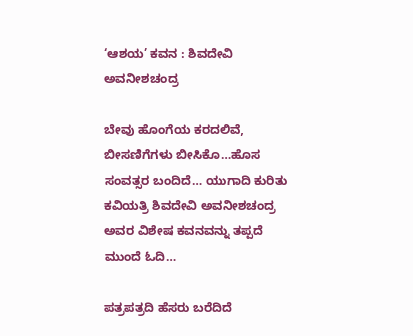‘ಆಶಯ’ ಕವನ : ಶಿವದೇವಿ ಅವನೀಶಚಂದ್ರ

ಬೇವು ಹೊಂಗೆಯ ಕರದಲಿವೆ, ಬೀಸಣಿಗೆಗಳು ಬೀಸಿಕೊ…ಹೊಸ ಸಂವತ್ಸರ ಬಂದಿದೆ… ಯುಗಾದಿ ಕುರಿತು ಕವಿಯತ್ರಿ ಶಿವದೇವಿ ಅವನೀಶಚಂದ್ರ ಅವರ ವಿಶೇಷ ಕವನವನ್ನು ತಪ್ಪದೆ ಮುಂದೆ ಓದಿ…

ಪತ್ರಪತ್ರದಿ ಹೆಸರು ಬರೆದಿದೆ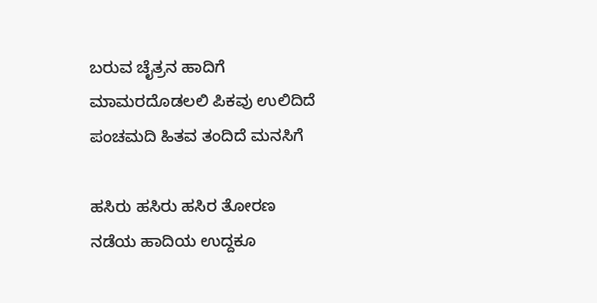ಬರುವ ಚೈತ್ರನ ಹಾದಿಗೆ
ಮಾಮರದೊಡಲಲಿ ಪಿಕವು ಉಲಿದಿದೆ
ಪಂಚಮದಿ ಹಿತವ ತಂದಿದೆ ಮನಸಿಗೆ

ಹಸಿರು ಹಸಿರು ಹಸಿರ ತೋರಣ
ನಡೆಯ ಹಾದಿಯ ಉದ್ದಕೂ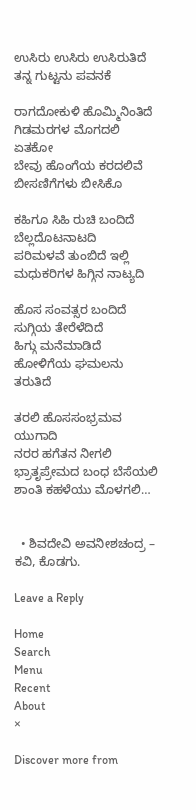ಉಸಿರು ಉಸಿರು ಉಸಿರುತಿದೆ
ತನ್ನ ಗುಟ್ಟನು ಪವನಕೆ

ರಾಗದೋಕುಳಿ ಹೊಮ್ಮಿನಿಂತಿದೆ
ಗಿಡಮರಗಳ ಮೊಗದಲಿ ಏತಕೋ
ಬೇವು ಹೊಂಗೆಯ ಕರದಲಿವೆ
ಬೀಸಣಿಗೆಗಳು ಬೀಸಿಕೊ

ಕಹಿಗೂ ಸಿಹಿ ರುಚಿ ಬಂದಿದೆ
ಬೆಲ್ಲದೊಟನಾಟದಿ
ಪರಿಮಳವೆ ತುಂಬಿದೆ ಇಲ್ಲಿ
ಮಧುಕರಿಗಳ ಹಿಗ್ಗಿನ ನಾಟ್ಯದಿ

ಹೊಸ ಸಂವತ್ಸರ ಬಂದಿದೆ
ಸುಗ್ಗಿಯ ತೇರೆಳೆದಿದೆ
ಹಿಗ್ಗು ಮನೆಮಾಡಿದೆ
ಹೋಳಿಗೆಯ ಘಮಲನು
ತರುತಿದೆ

ತರಲಿ ಹೊಸಸಂಭ್ರಮವ ಯುಗಾದಿ
ನರರ ಹಗೆತನ ನೀಗಲಿ
ಭ್ರಾತೃಪ್ರೇಮದ ಬಂಧ ಬೆಸೆಯಲಿ
ಶಾಂತಿ ಕಹಳೆಯು ಮೊಳಗಲಿ…


  • ಶಿವದೇವಿ ಅವನೀಶಚಂದ್ರ – ಕವಿ, ಕೊಡಗು.

Leave a Reply

Home
Search
Menu
Recent
About
×

Discover more from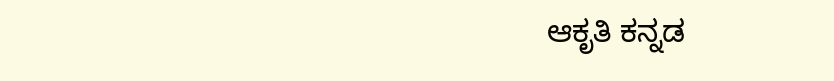ಆಕೃತಿ ಕನ್ನಡ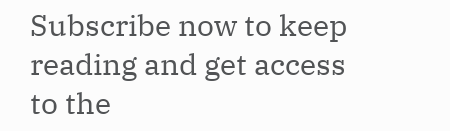Subscribe now to keep reading and get access to the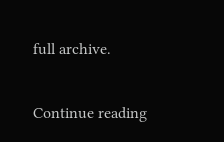full archive.

Continue reading